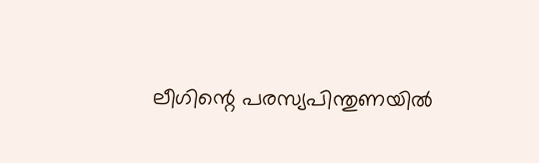ലീഗിന്റെ പരസ്യപിന്തുണയിൽ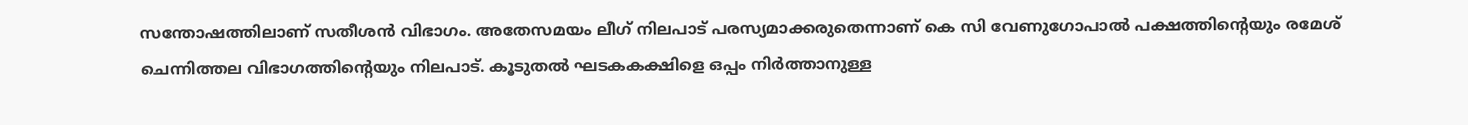സന്തോഷത്തിലാണ് സതീശൻ വിഭാഗം. അതേസമയം ലീഗ് നിലപാട് പരസ്യമാക്കരുതെന്നാണ് കെ സി വേണുഗോപാൽ പക്ഷത്തിന്റെയും രമേശ് ചെന്നിത്തല വിഭാഗത്തിന്റെയും നിലപാട്. കൂടുതൽ ഘടകകക്ഷിളെ ഒപ്പം നിർത്താനുള്ള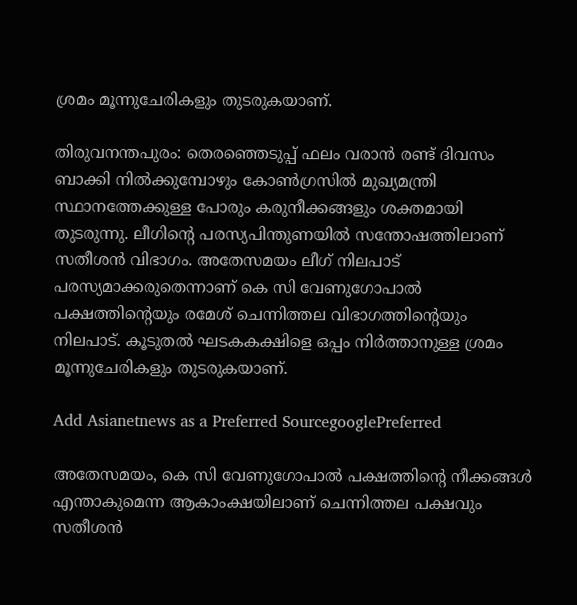ശ്രമം മൂന്നുചേരികളും തുടരുകയാണ്.

തിരുവനന്തപുരം: തെരഞ്ഞെടുപ്പ് ഫലം വരാൻ രണ്ട് ദിവസം ബാക്കി നിൽക്കുമ്പോഴും കോൺഗ്രസിൽ മുഖ്യമന്ത്രി സ്ഥാനത്തേക്കുള്ള പോരും കരുനീക്കങ്ങളും ശക്തമായി തുടരുന്നു. ലീഗിന്റെ പരസ്യപിന്തുണയിൽ സന്തോഷത്തിലാണ് സതീശൻ വിഭാഗം. അതേസമയം ലീഗ് നിലപാട് പരസ്യമാക്കരുതെന്നാണ് കെ സി വേണുഗോപാൽ പക്ഷത്തിന്റെയും രമേശ് ചെന്നിത്തല വിഭാഗത്തിന്റെയും നിലപാട്. കൂടുതൽ ഘടകകക്ഷിളെ ഒപ്പം നിർത്താനുള്ള ശ്രമം മൂന്നുചേരികളും തുടരുകയാണ്.

Add Asianetnews as a Preferred SourcegooglePreferred

അതേസമയം, കെ സി വേണുഗോപാൽ പക്ഷത്തിന്‍റെ നീക്കങ്ങൾ എന്താകുമെന്ന ആകാംക്ഷയിലാണ് ചെന്നിത്തല പക്ഷവും സതീശൻ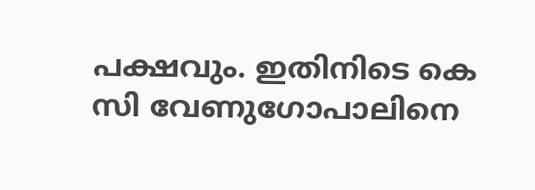പക്ഷവും. ഇതിനിടെ കെ സി വേണുഗോപാലിനെ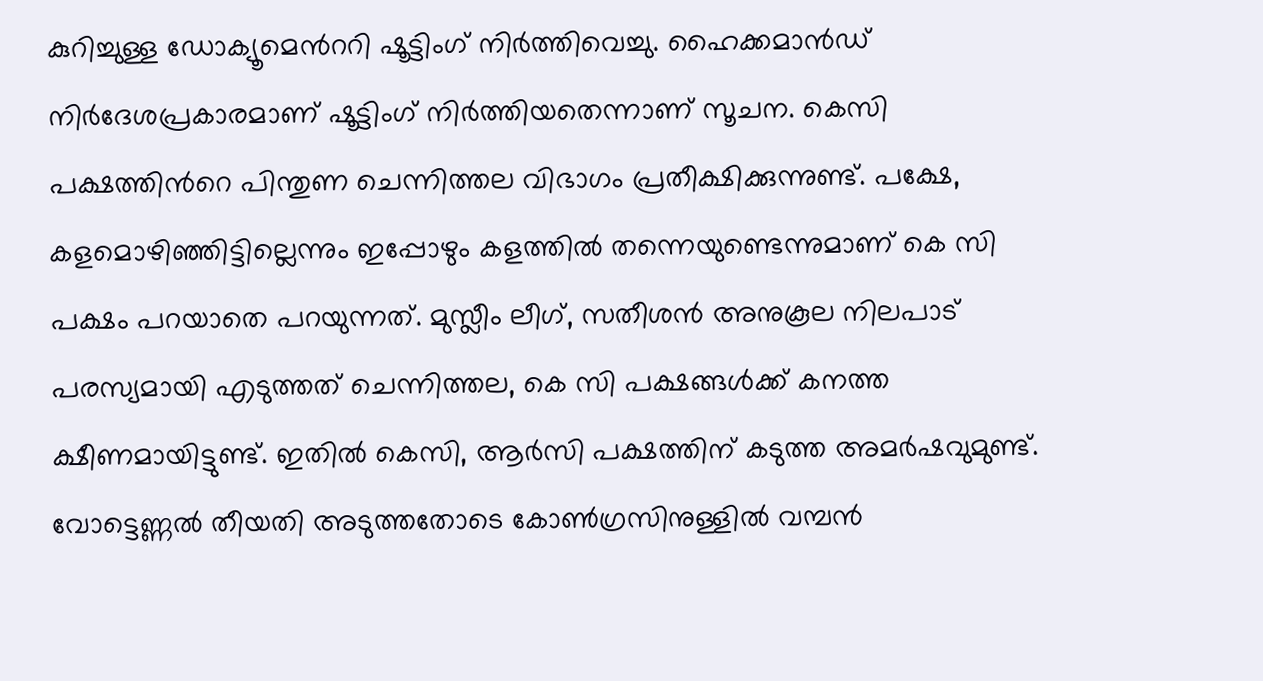കുറിച്ചുള്ള ഡോക്യൂമെന്‍ററി ഷൂട്ടിംഗ് നിർത്തിവെച്ചു. ഹൈക്കമാൻഡ് നിർദേശപ്രകാരമാണ് ഷൂട്ടിംഗ് നിര്‍ത്തിയതെന്നാണ് സൂചന. കെസി പക്ഷത്തിന്‍റെ പിന്തുണ ചെന്നിത്തല വിഭാഗം പ്രതീക്ഷിക്കുന്നുണ്ട്. പക്ഷേ, കളമൊഴിഞ്ഞിട്ടില്ലെന്നും ഇപ്പോഴും കളത്തിൽ തന്നെയുണ്ടെന്നുമാണ് കെ സി പക്ഷം പറയാതെ പറയുന്നത്. മുസ്ലീം ലീഗ്, സതീശൻ അനുകൂല നിലപാട് പരസ്യമായി എടുത്തത് ചെന്നിത്തല, കെ സി പക്ഷങ്ങൾക്ക് കനത്ത ക്ഷീണമായിട്ടുണ്ട്. ഇതിൽ കെസി, ആർസി പക്ഷത്തിന് കടുത്ത അമര്‍ഷവുമുണ്ട്. വോട്ടെണ്ണൽ തീയതി അടുത്തതോടെ കോണ്‍ഗ്രസിനുള്ളിൽ വമ്പൻ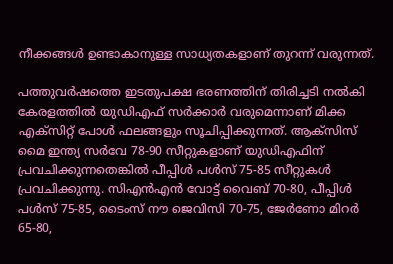നീക്കങ്ങൾ ഉണ്ടാകാനുള്ള സാധ്യതകളാണ് തുറന്ന് വരുന്നത്.

പത്തുവര്‍ഷത്തെ ഇടതുപക്ഷ ഭരണത്തിന് തിരിച്ചടി നല്‍കി കേരളത്തില്‍ യുഡിഎഫ് സര്‍ക്കാര്‍ വരുമെന്നാണ് മിക്ക എക്‌സിറ്റ് പോള്‍ ഫലങ്ങളും സൂചിപ്പിക്കുന്നത്. ആക്‌സിസ് മൈ ഇന്ത്യ സര്‍വേ 78-90 സീറ്റുകളാണ് യുഡിഎഫിന് പ്രവചിക്കുന്നതെങ്കില്‍ പീപ്പിള്‍ പള്‍സ് 75-85 സീറ്റുകള്‍ പ്രവചിക്കുന്നു. സിഎന്‍എന്‍ വോട്ട് വൈബ് 70-80, പീപ്പിള്‍ പള്‍സ് 75-85, ടൈംസ് നൗ ജെവിസി 70-75, ജേര്‍ണോ മിറര്‍ 65-80,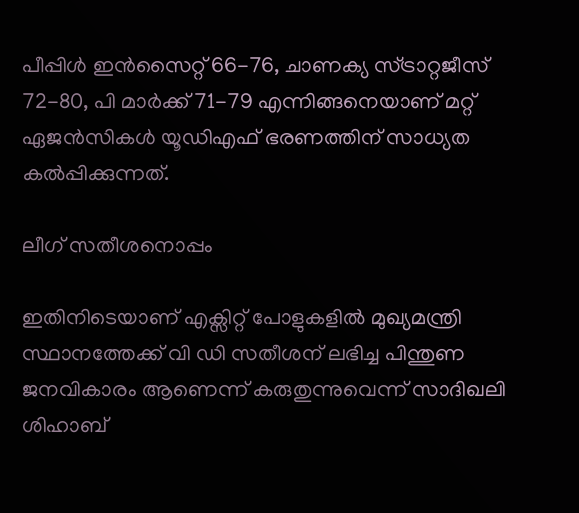പീപ്പിള്‍ ഇന്‍സൈറ്റ് 66-76, ചാണക്യ സ്ട്രാറ്റജീസ് 72-80, പി മാര്‍ക്ക് 71-79 എന്നിങ്ങനെയാണ് മറ്റ് ഏജന്‍സികള്‍ യൂഡിഎഫ് ഭരണത്തിന് സാധ്യത കല്‍പ്പിക്കുന്നത്.

ലീഗ് സതീശനൊപ്പം

ഇതിനിടെയാണ് എക്സിറ്റ് പോളുകളിൽ മുഖ്യമന്ത്രി സ്ഥാനത്തേക്ക് വി ഡി സതീശന് ലഭിച്ച പിന്തുണ ജനവികാരം ആണെന്ന് കരുതുന്നുവെന്ന് സാദിഖലി ശിഹാബ്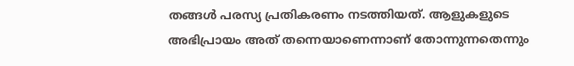തങ്ങൾ പരസ്യ പ്രതികരണം നടത്തിയത്. ആളുകളുടെ അഭിപ്രായം അത് തന്നെയാണെന്നാണ് തോന്നുന്നതെന്നും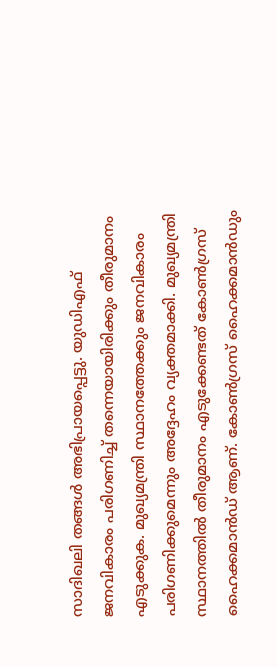സാദിഖലി തങ്ങൾ അഭിപ്രായപ്പെട്ടു. യുഡിഎഫ് ജനവികാരം പരിഗണിച്ച് തന്നെയായിരിക്കും തീരുമാനം എടുക്കുക. മുഖ്യമന്ത്രി സ്ഥാനത്തേക്കും ജനവികാരം പരിഗണിക്കുമെന്നും അദ്ദേഹം വ്യക്തമാക്കി. മുഖ്യമന്ത്രി സ്ഥാനത്തിൽ തീരുമാനം എടുക്കേണ്ടത് കോൺഗ്രസ് ഹൈക്കമാൻഡ് ആണ്. കോൺഗ്രസ് ഹൈക്കമാൻഡും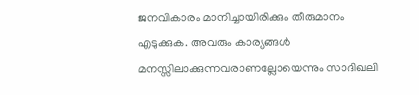ജനവികാരം മാനിച്ചായിരിക്കും തീരുമാനം എടുക്കുക. അവരും കാര്യങ്ങൾ മനസ്സിലാക്കുന്നവരാണല്ലോയെന്നും സാദിഖലി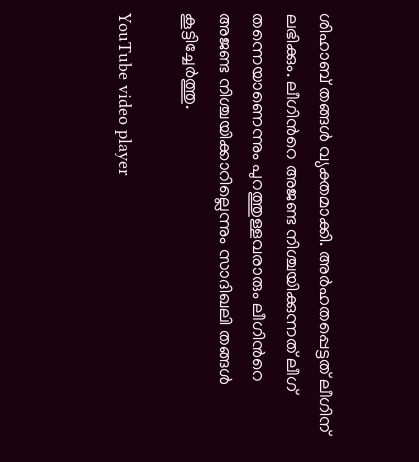ശിഹാബ്‌ തങ്ങൾ വ്യക്തമാക്കി. അർഹതപ്പെട്ടത് ലീഗിന് ലഭിക്കും. ലീഗിന്‍റെ അജണ്ട നിശ്ചയിക്കുന്നത് ലീഗ് തന്നെയാണെന്നും പുറത്തുള്ളവരാരും ലീഗിന്‍റെ അജണ്ട നിശ്ചയിക്കാറില്ലെന്നും സാദിഖലി തങ്ങൾ കൂട്ടിച്ചേർത്തു.

YouTube video player